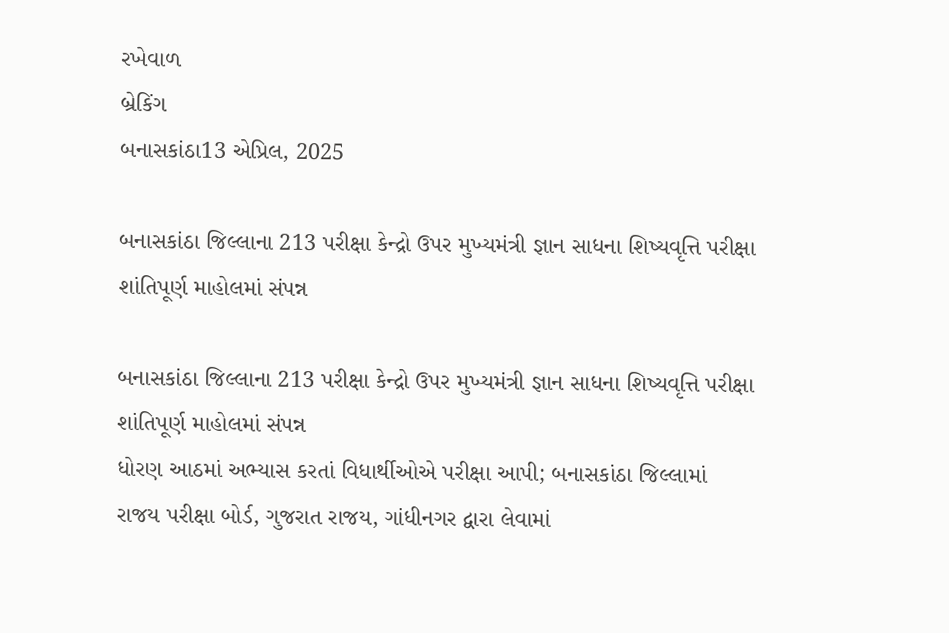રખેવાળ
બ્રેકિંગ
બનાસકાંઠા13 એપ્રિલ, 2025

બનાસકાંઠા જિલ્લાના 213 પરીક્ષા કેન્દ્રો ઉપર મુખ્યમંત્રી જ્ઞાન સાધના શિષ્યવૃત્તિ પરીક્ષા શાંતિપૂર્ણ માહોલમાં સંપન્ન

બનાસકાંઠા જિલ્લાના 213 પરીક્ષા કેન્દ્રો ઉપર મુખ્યમંત્રી જ્ઞાન સાધના શિષ્યવૃત્તિ પરીક્ષા શાંતિપૂર્ણ માહોલમાં સંપન્ન
ધોરણ આઠમાં અભ્યાસ કરતાં વિધાર્થીઓએ પરીક્ષા આપી; બનાસકાંઠા જિલ્લામાં રાજય પરીક્ષા બોર્ડ, ગુજરાત રાજય, ગાંધીનગર દ્વારા લેવામાં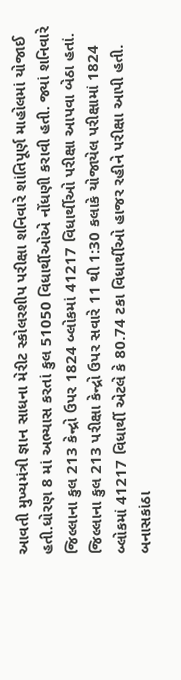આવતી મુખ્યમંત્રી જ્ઞાન સાધના મેરીટ સ્કોલરશીપ પરીક્ષા શનિવારે શાંતિપૂર્ણ માહોલમાં યોજાઈ હતી.ધોરણ 8 માં અભ્યાસ કરતાં કુલ 51050 વિધાર્થીઓએ નોંધણી કરાવી હતી. જ્યાં શનિવારે જિલ્લાના કુલ 213 કેન્દ્રો ઉપર 1824 બ્લોકમાં 41217 વિધાર્થીઓ પરીક્ષા આપવા બેઠા હતાં. જિલ્લાના કુલ 213 પરીક્ષા કેન્દ્રો ઉપર સવારે 11 થી 1:30 કલાકે યોજાયેલ પરીક્ષામાં 1824 બ્લોકમાં 41217 વિધાર્થી એટલે કે 80.74 ટકા વિધાર્થીઓ હાજર રહીને પરીક્ષા આપી હતી. બનાસકાંઠા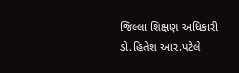જિલ્લા શિક્ષણ અધિકારી ડો.હિતેશ આર.પટેલે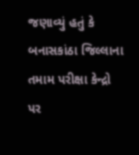જણાવ્યું હતું કે બનાસકાંઠા જિલ્લાના તમામ પરીક્ષા કેન્દ્રો પર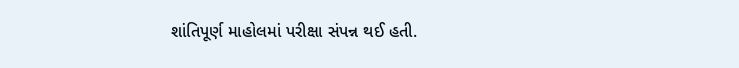શાંતિપૂર્ણ માહોલમાં પરીક્ષા સંપન્ન થઈ હતી.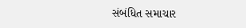સંબંધિત સમાચાર